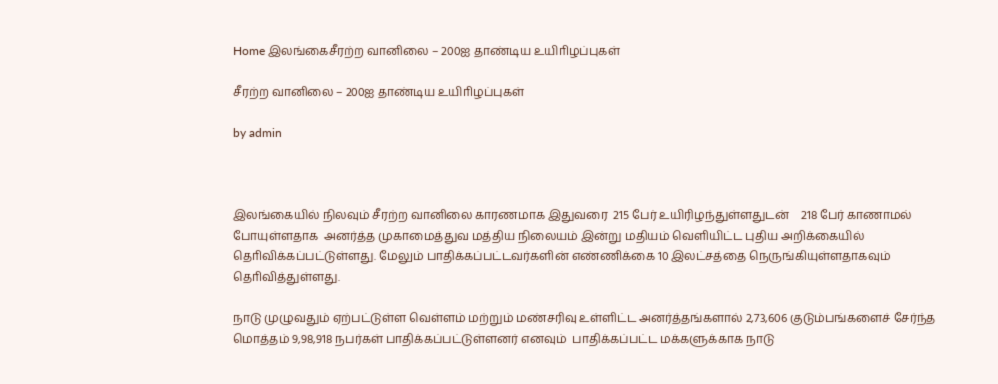Home இலங்கைசீரற்ற வானிலை – 200ஐ தாண்டிய உயிாிழப்புகள்

சீரற்ற வானிலை – 200ஐ தாண்டிய உயிாிழப்புகள்

by admin



இலங்கையில் நிலவும் சீரற்ற வானிலை காரணமாக இதுவரை  215 பேர் உயிரிழந்துள்ளதுடன்    218 பேர் காணாமல் போயுள்ளதாக  அனர்த்த முகாமைத்துவ மத்திய நிலையம் இன்று மதியம் வெளியிட்ட புதிய அறிக்கையில் தொிவிக்கப்பட்டுள்ளது. மேலும் பாதிக்கப்பட்டவர்களின் எண்ணிக்கை 10 இலட்சத்தை நெருங்கியுள்ளதாகவும் தொிவித்துள்ளது.

நாடு முழுவதும் ஏற்பட்டுள்ள வெள்ளம் மற்றும் மண்சரிவு உள்ளிட்ட அனர்த்தங்களால் 2,73,606 குடும்பங்களைச் சேர்ந்த மொத்தம் 9,98,918 நபர்கள் பாதிக்கப்பட்டுள்ளனர் எனவும்  பாதிக்கப்பட்ட மக்களுக்காக நாடு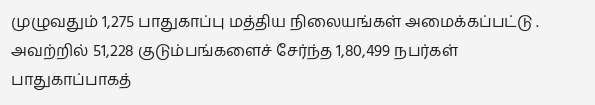முழுவதும் 1,275 பாதுகாப்பு மத்திய நிலையங்கள் அமைக்கப்பட்டு .
அவற்றில் 51,228 குடும்பங்களைச் சேர்ந்த 1,80,499 நபர்கள் பாதுகாப்பாகத்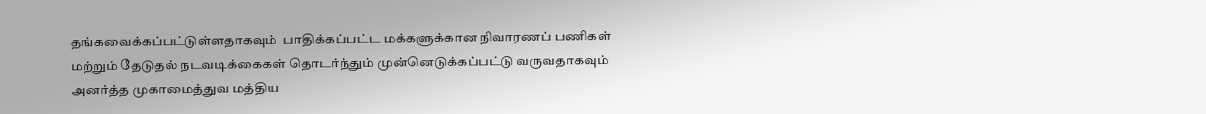தங்கவைக்கப்பட்டுள்ளதாகவும்  பாதிக்கப்பட்ட மக்களுக்கான நிவாரணப் பணிகள் மற்றும் தேடுதல் நடவடிக்கைகள் தொடர்ந்தும் முன்னெடுக்கப்பட்டு வருவதாகவும் அனர்த்த முகாமைத்துவ மத்திய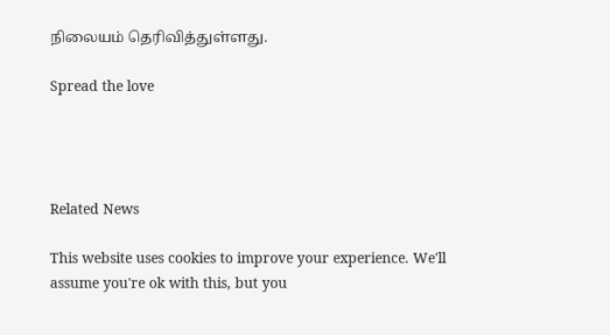நிலையம் தெரிவித்துள்ளது.

Spread the love




Related News

This website uses cookies to improve your experience. We'll assume you're ok with this, but you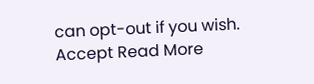can opt-out if you wish. Accept Read More